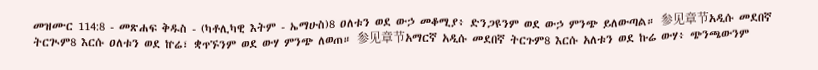መዝሙር 114:8 - መጽሐፍ ቅዱስ - (ካቶሊካዊ እትም - ኤማሁስ)8 ዐለቱን ወደ ውኃ መቆሚያ፥ ድንጋዩንም ወደ ውኃ ምንጭ ይለውጣል። 参见章节አዲሱ መደበኛ ትርጒም8 እርሱ ዐለቱን ወደ ኵሬ፣ ቋጥኙንም ወደ ውሃ ምንጭ ለወጠ። 参见章节አማርኛ አዲሱ መደበኛ ትርጉም8 እርሱ አለቱን ወደ ኩሬ ውሃ፥ ጭንጫውንም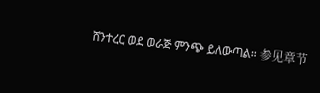ሸንተረር ወደ ወራጅ ምንጭ ይለውጣል። 参见章节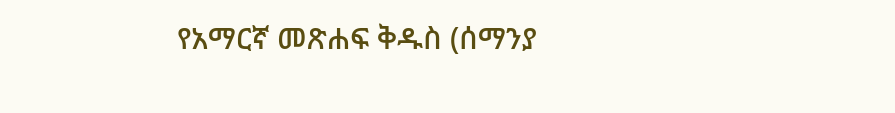የአማርኛ መጽሐፍ ቅዱስ (ሰማንያ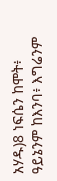አሃዱ)8 ነፍሴን ከሞት፥ ዓይኔንም ከእንባ፥ እግሬንም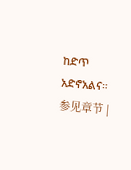ከድጥ አድኖአልና። 参见章节 |